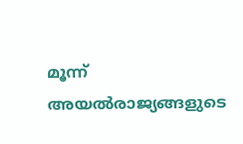മൂന്ന് അയല്‍രാജ്യങ്ങളുടെ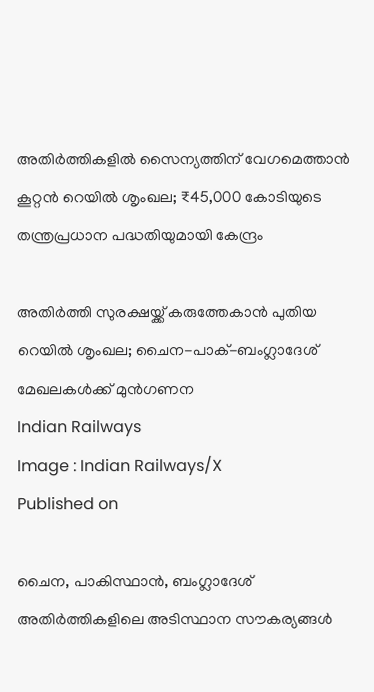അതിര്‍ത്തികളില്‍ സൈന്യത്തിന് വേഗമെത്താന്‍ കൂറ്റന്‍ റെയില്‍ ശൃംഖല; ₹45,000 കോടിയുടെ തന്ത്രപ്രധാന പദ്ധതിയുമായി കേന്ദ്രം

അതിർത്തി സുരക്ഷയ്ക്ക് കരുത്തേകാൻ പുതിയ റെയിൽ ശൃംഖല; ചൈന-പാക്-ബംഗ്ലാദേശ് മേഖലകൾക്ക് മുൻഗണന
Indian Railways
Image : Indian Railways/X
Published on

ചൈന, പാകിസ്ഥാന്‍, ബംഗ്ലാദേശ് അതിര്‍ത്തികളിലെ അടിസ്ഥാന സൗകര്യങ്ങള്‍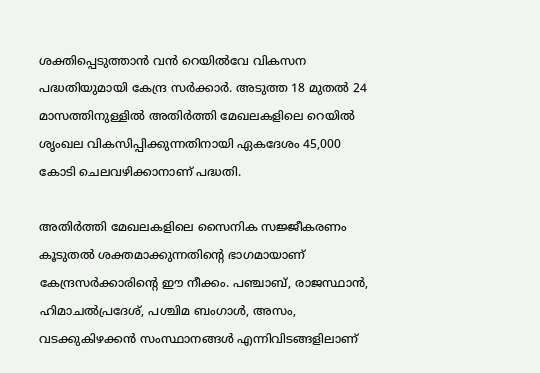ശക്തിപ്പെടുത്താന്‍ വന്‍ റെയില്‍വേ വികസന പദ്ധതിയുമായി കേന്ദ്ര സര്‍ക്കാര്‍. അടുത്ത 18 മുതല്‍ 24 മാസത്തിനുള്ളില്‍ അതിര്‍ത്തി മേഖലകളിലെ റെയില്‍ ശൃംഖല വികസിപ്പിക്കുന്നതിനായി ഏകദേശം 45,000 കോടി ചെലവഴിക്കാനാണ് പദ്ധതി.

അതിര്‍ത്തി മേഖലകളിലെ സൈനിക സജ്ജീകരണം കൂടുതല്‍ ശക്തമാക്കുന്നതിന്റെ ഭാഗമായാണ് കേന്ദ്രസര്‍ക്കാരിന്റെ ഈ നീക്കം. പഞ്ചാബ്, രാജസ്ഥാന്‍, ഹിമാചല്‍പ്രദേശ്, പശ്ചിമ ബംഗാള്‍, അസം, വടക്കുകിഴക്കന്‍ സംസ്ഥാനങ്ങള്‍ എന്നിവിടങ്ങളിലാണ്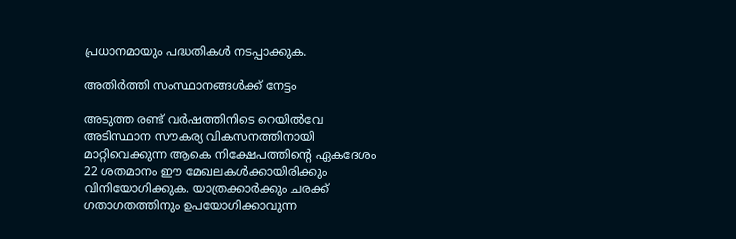പ്രധാനമായും പദ്ധതികള്‍ നടപ്പാക്കുക.

അതിര്‍ത്തി സംസ്ഥാനങ്ങള്‍ക്ക് നേട്ടം

അടുത്ത രണ്ട് വര്‍ഷത്തിനിടെ റെയില്‍വേ അടിസ്ഥാന സൗകര്യ വികസനത്തിനായി മാറ്റിവെക്കുന്ന ആകെ നിക്ഷേപത്തിന്റെ ഏകദേശം 22 ശതമാനം ഈ മേഖലകള്‍ക്കായിരിക്കും വിനിയോഗിക്കുക. യാത്രക്കാര്‍ക്കും ചരക്ക് ഗതാഗതത്തിനും ഉപയോഗിക്കാവുന്ന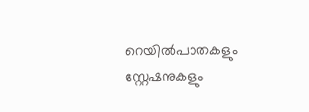റെയില്‍പാതകളും സ്റ്റേഷനുകളും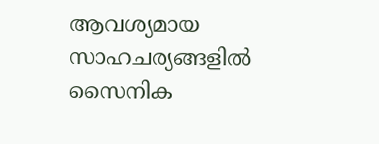ആവശ്യമായ സാഹചര്യങ്ങളില്‍ സൈനിക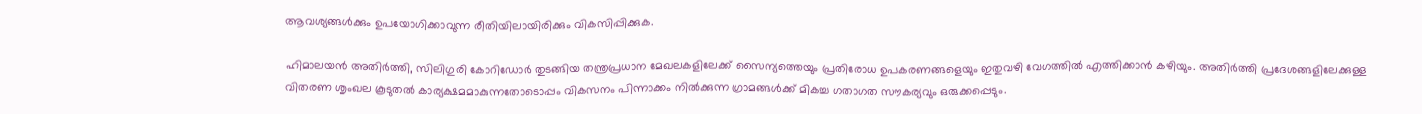ആവശ്യങ്ങള്‍ക്കും ഉപയോഗിക്കാവുന്ന രീതിയിലായിരിക്കും വികസിപ്പിക്കുക.

ഹിമാലയന്‍ അതിര്‍ത്തി, സിലിഗുരി കോറിഡോര്‍ തുടങ്ങിയ തന്ത്രപ്രധാന മേഖലകളിലേക്ക് സൈന്യത്തെയും പ്രതിരോധ ഉപകരണങ്ങളെയും ഇതുവഴി വേഗത്തില്‍ എത്തിക്കാന്‍ കഴിയും. അതിര്‍ത്തി പ്രദേശങ്ങളിലേക്കുള്ള വിതരണ ശൃംഖല കൂടുതല്‍ കാര്യക്ഷമമാകുന്നതോടൊപ്പം വികസനം പിന്നാക്കം നില്‍ക്കുന്ന ഗ്രാമങ്ങള്‍ക്ക് മികച്ച ഗതാഗത സൗകര്യവും ഒരുക്കപ്പെടും.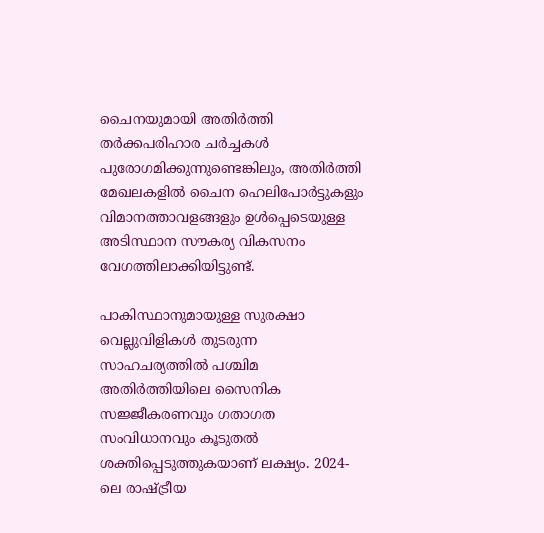ചൈനയുമായി അതിര്‍ത്തി തര്‍ക്കപരിഹാര ചര്‍ച്ചകള്‍ പുരോഗമിക്കുന്നുണ്ടെങ്കിലും, അതിര്‍ത്തി മേഖലകളില്‍ ചൈന ഹെലിപോര്‍ട്ടുകളും വിമാനത്താവളങ്ങളും ഉള്‍പ്പെടെയുള്ള അടിസ്ഥാന സൗകര്യ വികസനം വേഗത്തിലാക്കിയിട്ടുണ്ട്.

പാകിസ്ഥാനുമായുള്ള സുരക്ഷാ വെല്ലുവിളികള്‍ തുടരുന്ന സാഹചര്യത്തില്‍ പശ്ചിമ അതിര്‍ത്തിയിലെ സൈനിക സജ്ജീകരണവും ഗതാഗത സംവിധാനവും കൂടുതല്‍ ശക്തിപ്പെടുത്തുകയാണ് ലക്ഷ്യം. 2024-ലെ രാഷ്ട്രീയ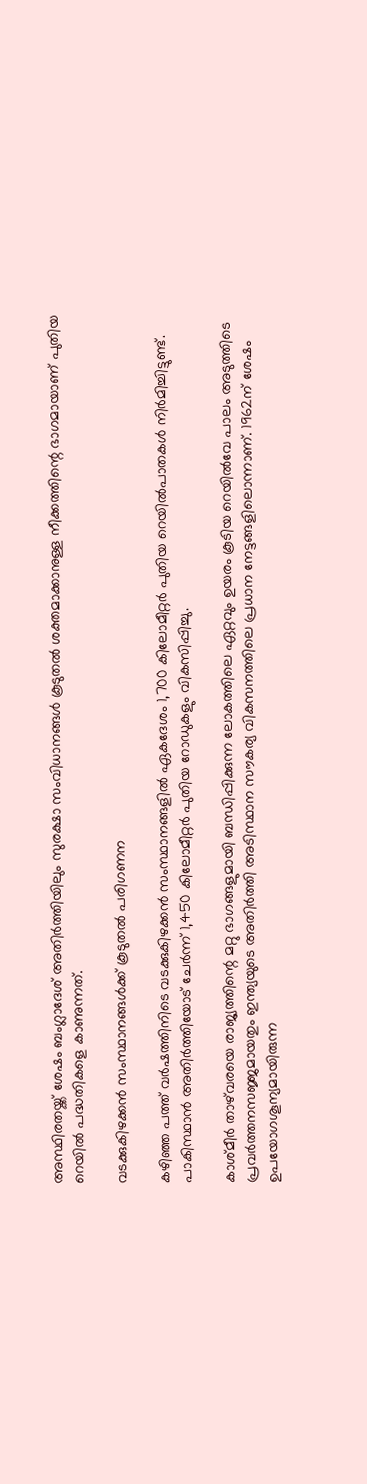അസ്ഥിരതയ്ക്ക് ശേഷം ബംഗ്ലാദേശ് അതിര്‍ത്തിയിലും സുരക്ഷാ സംവിധാനങ്ങള്‍ കൂടുതല്‍ ശക്തമാക്കാനുള്ള നീക്കത്തിന്റെ ഭാഗമായാണ് പുതിയ റെയില്‍ പദ്ധതികളെ കാണുന്നത്.

വടക്കുകിഴക്കന്‍ സംസ്ഥാനങ്ങള്‍ക്ക് കൂടുതല്‍ പരിഗണന

കഴിഞ്ഞ പത്ത് വര്‍ഷത്തിനിടെ വടക്കുകിഴക്കന്‍ സംസ്ഥാനങ്ങളില്‍ ഏകദേശം 1,700 കിലോമീറ്റര്‍ പുതിയ റെയില്‍പാതകള്‍ നിര്‍മിച്ചിട്ടുണ്ട്. പാകിസ്ഥാന്‍ അതിര്‍ത്തിയോട് ചേര്‍ന്ന് 1,450 കിലോമീറ്റര്‍ പുതിയ റോഡുകളും വികസിപ്പിച്ചു.

കാശ്മീര്‍ താഴ്‌വരയെ രാജ്യത്തിന്റെ മറ്റു ഭാഗങ്ങളുമായി ബന്ധിപ്പിക്കുന്ന ലോകത്തിലെ ഏറ്റവും ഉയരം കൂടിയ റെയില്‍വേ പാലം അടുത്തിടെ പ്രവര്‍ത്തനസജ്ജമായതും ഇന്ത്യയുടെ അതിര്‍ത്തി അടിസ്ഥാന സൗകര്യ വികസനത്തിലെ പ്രധാന നേട്ടങ്ങളിലൊന്നാണ്. 1962ന് ശേഷം ഉപയോഗശൂന്യമായിരുന്ന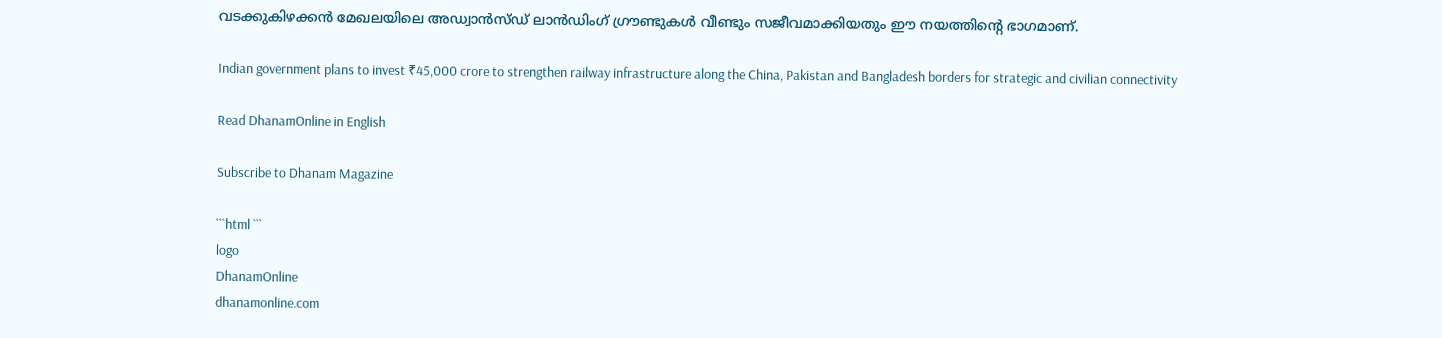വടക്കുകിഴക്കന്‍ മേഖലയിലെ അഡ്വാന്‍സ്ഡ് ലാന്‍ഡിംഗ് ഗ്രൗണ്ടുകള്‍ വീണ്ടും സജീവമാക്കിയതും ഈ നയത്തിന്റെ ഭാഗമാണ്.

Indian government plans to invest ₹45,000 crore to strengthen railway infrastructure along the China, Pakistan and Bangladesh borders for strategic and civilian connectivity

Read DhanamOnline in English

Subscribe to Dhanam Magazine

```html ```
logo
DhanamOnline
dhanamonline.com